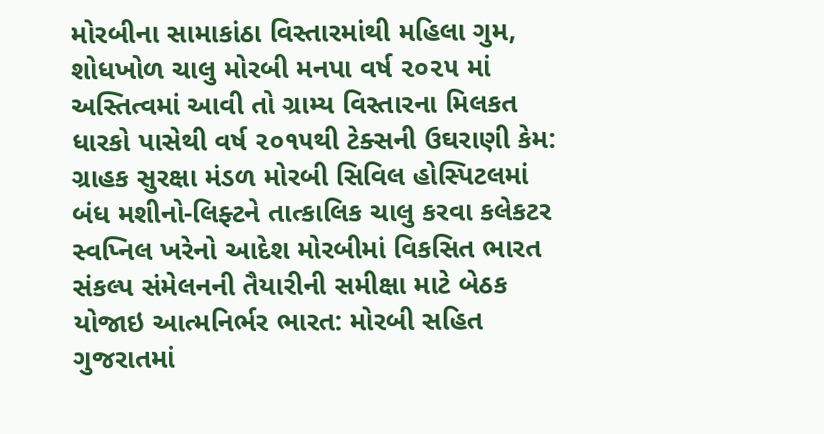મોરબીના સામાકાંઠા વિસ્તારમાંથી મહિલા ગુમ, શોધખોળ ચાલુ મોરબી મનપા વર્ષ ૨૦૨૫ માં અસ્તિત્વમાં આવી તો ગ્રામ્ય વિસ્તારના મિલકત ધારકો પાસેથી વર્ષ ૨૦૧૫થી ટેક્સની ઉઘરાણી કેમ: ગ્રાહક સુરક્ષા મંડળ મોરબી સિવિલ હોસ્પિટલમાં બંધ મશીનો-લિફ્ટને તાત્કાલિક ચાલુ કરવા કલેકટર સ્વપ્નિલ ખરેનો આદેશ મોરબીમાં વિકસિત ભારત સંકલ્પ સંમેલનની તૈયારીની સમીક્ષા માટે બેઠક યોજાઇ આત્મનિર્ભર ભારત: મોરબી સહિત ગુજરાતમાં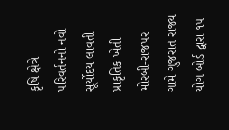કૃષિ ક્ષેત્રે પરિવર્તનનો નવો સૂર્યોદય લાવતી પ્રાકૃતિક ખેતી મોરબી-રાજપર ગામે ગુજરાત રાજ્ય યોગ બોર્ડ દ્વારા ૧૫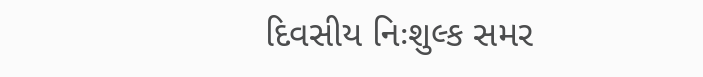દિવસીય નિઃશુલ્ક સમર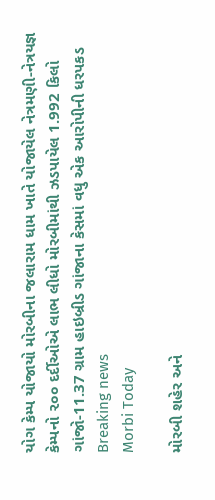યોગ કેમ્પ યોજાયો મોરબીના જલારામ ધામ ખાતે યોજાયેલ નેત્રમણી-નેત્રયજ્ઞ કેમ્પનો ૨૦૦ દર્દીઓએ લાભ લીધો મોરબીમાંથી ઝડપાયેલ 1.992 કિલો ગાંજો-11.37 ગ્રામ હાઇબ્રીડ ગાંજાના કેસમાં વધુ એક આરોપીની ધરપકડ
Breaking news
Morbi Today

મોરબી શહેર અને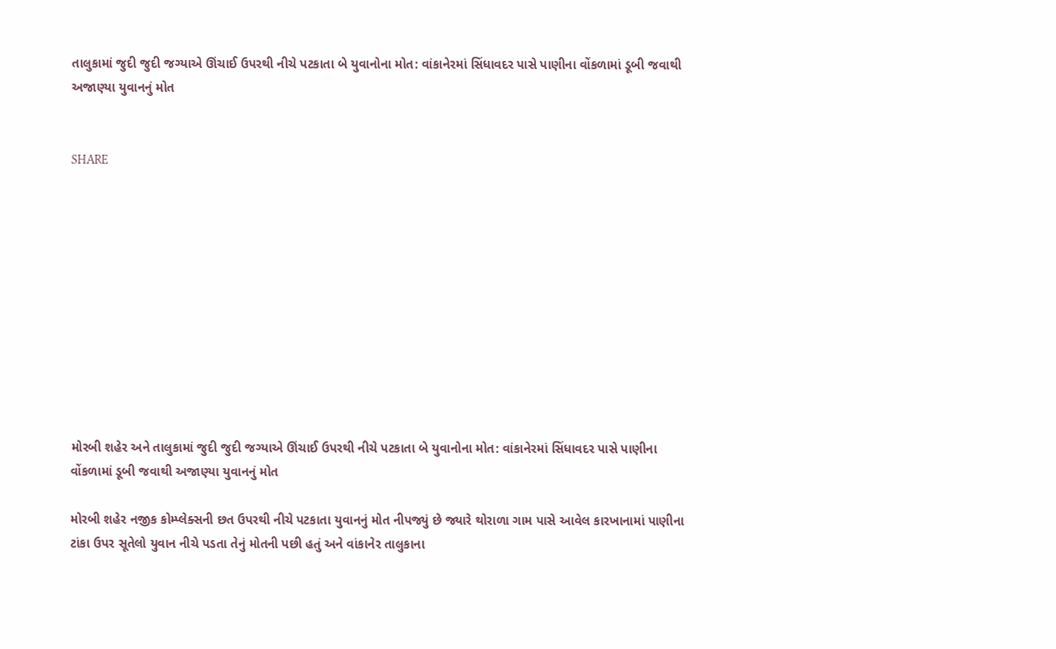તાલુકામાં જુદી જુદી જગ્યાએ ઊંચાઈ ઉપરથી નીચે પટકાતા બે યુવાનોના મોત: વાંકાનેરમાં સિંધાવદર પાસે પાણીના વોંકળામાં ડૂબી જવાથી અજાણ્યા યુવાનનું મોત


SHARE











મોરબી શહેર અને તાલુકામાં જુદી જુદી જગ્યાએ ઊંચાઈ ઉપરથી નીચે પટકાતા બે યુવાનોના મોત: વાંકાનેરમાં સિંધાવદર પાસે પાણીના વોંકળામાં ડૂબી જવાથી અજાણ્યા યુવાનનું મોત

મોરબી શહેર નજીક કોમ્પ્લેક્સની છત ઉપરથી નીચે પટકાતા યુવાનનું મોત નીપજ્યું છે જ્યારે થોરાળા ગામ પાસે આવેલ કારખાનામાં પાણીના ટાંકા ઉપર સૂતેલો યુવાન નીચે પડતા તેનું મોતની પછી હતું અને વાંકાનેર તાલુકાના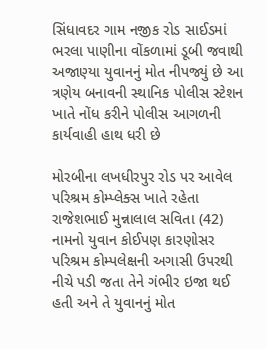સિંધાવદર ગામ નજીક રોડ સાઈડમાં ભરલા પાણીના વોંકળામાં ડૂબી જવાથી અજાણ્યા યુવાનનું મોત નીપજ્યું છે આ ત્રણેય બનાવની સ્થાનિક પોલીસ સ્ટેશન ખાતે નોંધ કરીને પોલીસ આગળની કાર્યવાહી હાથ ધરી છે

મોરબીના લખધીરપુર રોડ પર આવેલ પરિશ્રમ કોમ્પ્લેક્સ ખાતે રહેતા રાજેશભાઈ મુન્નાલાલ સવિતા (42) નામનો યુવાન કોઈપણ કારણોસર પરિશ્રમ કોમ્પલેક્ષની અગાસી ઉપરથી નીચે પડી જતા તેને ગંભીર ઇજા થઈ હતી અને તે યુવાનનું મોત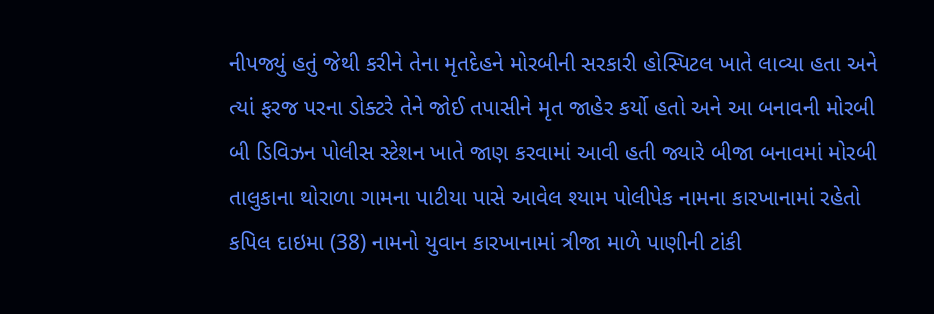નીપજ્યું હતું જેથી કરીને તેના મૃતદેહને મોરબીની સરકારી હોસ્પિટલ ખાતે લાવ્યા હતા અને ત્યાં ફરજ પરના ડોક્ટરે તેને જોઈ તપાસીને મૃત જાહેર કર્યો હતો અને આ બનાવની મોરબી બી ડિવિઝન પોલીસ સ્ટેશન ખાતે જાણ કરવામાં આવી હતી જ્યારે બીજા બનાવમાં મોરબી તાલુકાના થોરાળા ગામના પાટીયા પાસે આવેલ શ્યામ પોલીપેક નામના કારખાનામાં રહેતો કપિલ દાઇમા (38) નામનો યુવાન કારખાનામાં ત્રીજા માળે પાણીની ટાંકી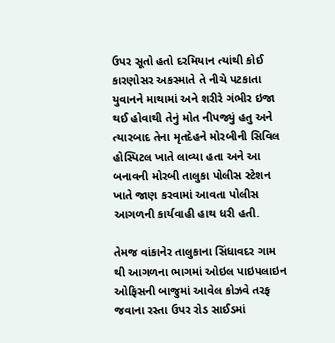ઉપર સૂતો હતો દરમિયાન ત્યાંથી કોઈ કારણોસર અકસ્માતે તે નીચે પટકાતા યુવાનને માથામાં અને શરીરે ગંભીર ઇજા થઈ હોવાથી તેનું મોત નીપજ્યું હતુ અને ત્યારબાદ તેના મૃતદેહને મોરબીની સિવિલ હોસ્પિટલ ખાતે લાવ્યા હતા અને આ બનાવની મોરબી તાલુકા પોલીસ સ્ટેશન ખાતે જાણ કરવામાં આવતા પોલીસ આગળની કાર્યવાહી હાથ ધરી હતી.

તેમજ વાંકાનેર તાલુકાના સિંધાવદર ગામ થી આગળના ભાગમાં ઓઇલ પાઇપલાઇન ઓફિસની બાજુમાં આવેલ કોઝવે તરફ જવાના રસ્તા ઉપર રોડ સાઈડમાં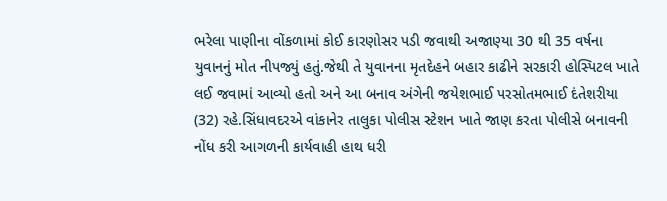ભરેલા પાણીના વોંકળામાં કોઈ કારણોસર પડી જવાથી અજાણ્યા 30 થી 35 વર્ષના યુવાનનું મોત નીપજ્યું હતું.જેથી તે યુવાનના મૃતદેહને બહાર કાઢીને સરકારી હોસ્પિટલ ખાતે લઈ જવામાં આવ્યો હતો અને આ બનાવ અંગેની જયેશભાઈ પરસોતમભાઈ દંતેશરીયા (32) રહે.સિંધાવદરએ વાંકાનેર તાલુકા પોલીસ સ્ટેશન ખાતે જાણ કરતા પોલીસે બનાવની નોંધ કરી આગળની કાર્યવાહી હાથ ધરી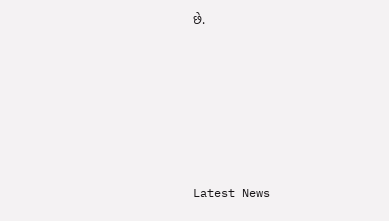છે.






Latest News